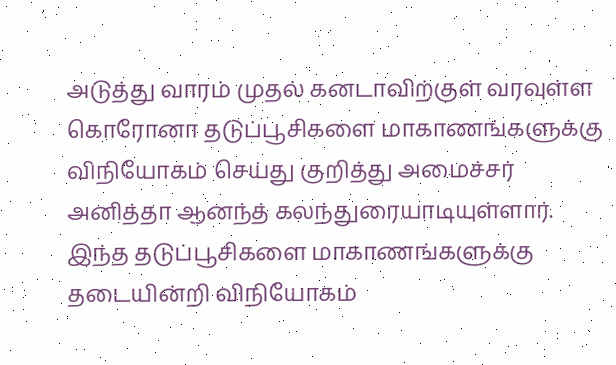அடுத்து வாரம் முதல் கனடாவிற்குள் வரவுள்ள கொரோனா தடுப்பூசிகளை மாகாணங்களுக்கு விநியோகம் செய்து குறித்து அமைச்சர் அனித்தா ஆனந்த் கலந்துரையாடியுள்ளார்.
இந்த தடுப்பூசிகளை மாகாணங்களுக்கு தடையின்றி விநியோகம்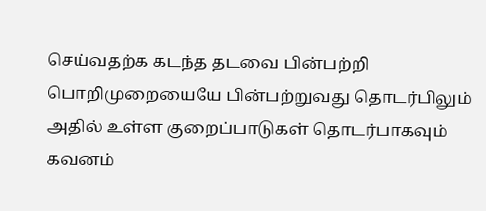செய்வதற்க கடந்த தடவை பின்பற்றி பொறிமுறையையே பின்பற்றுவது தொடர்பிலும் அதில் உள்ள குறைப்பாடுகள் தொடர்பாகவும் கவனம்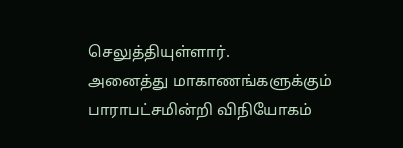செலுத்தியுள்ளார்.
அனைத்து மாகாணங்களுக்கும் பாராபட்சமின்றி விநியோகம்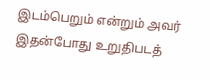இடம்பெறும் என்றும் அவர் இதன்போது உறுதிபடத்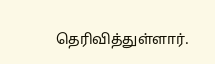தெரிவித்துள்ளார்.